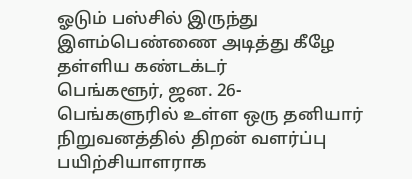ஓடும் பஸ்சில் இருந்து இளம்பெண்ணை அடித்து கீழே தள்ளிய கண்டக்டர்
பெங்களூர், ஜன. 26-
பெங்களுரில் உள்ள ஒரு தனியார் நிறுவனத்தில் திறன் வளர்ப்பு பயிற்சியாளராக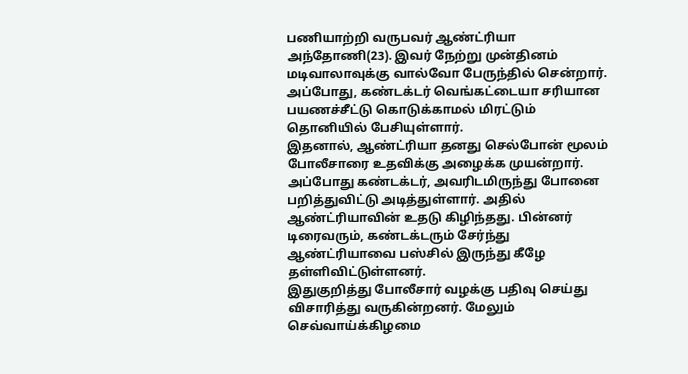பணியாற்றி வருபவர் ஆண்ட்ரியா அந்தோணி(23). இவர் நேற்று முன்தினம் மடிவாலாவுக்கு வால்வோ பேருந்தில் சென்றார். அப்போது, கண்டக்டர் வெங்கட்டையா சரியான பயணச்சீட்டு கொடுக்காமல் மிரட்டும் தொனியில் பேசியுள்ளார்.
இதனால், ஆண்ட்ரியா தனது செல்போன் மூலம் போலீசாரை உதவிக்கு அழைக்க முயன்றார். அப்போது கண்டக்டர், அவரிடமிருந்து போனை பறித்துவிட்டு அடித்துள்ளார். அதில் ஆண்ட்ரியாவின் உதடு கிழிந்தது. பின்னர் டிரைவரும், கண்டக்டரும் சேர்ந்து ஆண்ட்ரியாவை பஸ்சில் இருந்து கீழே தள்ளிவிட்டுள்ளனர்.
இதுகுறித்து போலீசார் வழக்கு பதிவு செய்து விசாரித்து வருகின்றனர். மேலும் செவ்வாய்க்கிழமை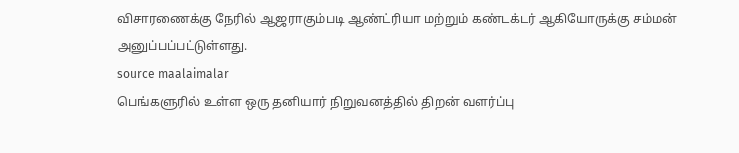விசாரணைக்கு நேரில் ஆஜராகும்படி ஆண்ட்ரியா மற்றும் கண்டக்டர் ஆகியோருக்கு சம்மன் அனுப்பப்பட்டுள்ளது.
source maalaimalar
பெங்களுரில் உள்ள ஒரு தனியார் நிறுவனத்தில் திறன் வளர்ப்பு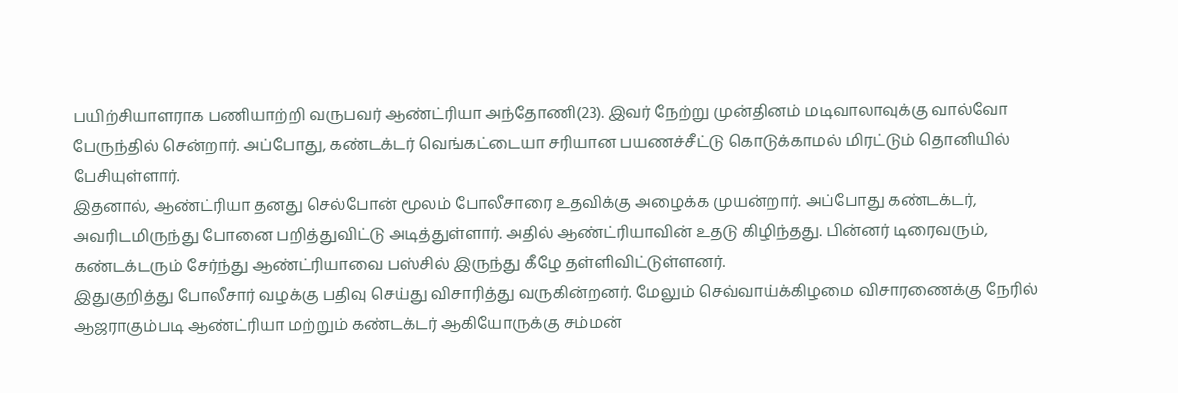பயிற்சியாளராக பணியாற்றி வருபவர் ஆண்ட்ரியா அந்தோணி(23). இவர் நேற்று முன்தினம் மடிவாலாவுக்கு வால்வோ பேருந்தில் சென்றார். அப்போது, கண்டக்டர் வெங்கட்டையா சரியான பயணச்சீட்டு கொடுக்காமல் மிரட்டும் தொனியில் பேசியுள்ளார்.
இதனால், ஆண்ட்ரியா தனது செல்போன் மூலம் போலீசாரை உதவிக்கு அழைக்க முயன்றார். அப்போது கண்டக்டர், அவரிடமிருந்து போனை பறித்துவிட்டு அடித்துள்ளார். அதில் ஆண்ட்ரியாவின் உதடு கிழிந்தது. பின்னர் டிரைவரும், கண்டக்டரும் சேர்ந்து ஆண்ட்ரியாவை பஸ்சில் இருந்து கீழே தள்ளிவிட்டுள்ளனர்.
இதுகுறித்து போலீசார் வழக்கு பதிவு செய்து விசாரித்து வருகின்றனர். மேலும் செவ்வாய்க்கிழமை விசாரணைக்கு நேரில் ஆஜராகும்படி ஆண்ட்ரியா மற்றும் கண்டக்டர் ஆகியோருக்கு சம்மன்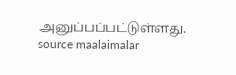அனுப்பப்பட்டுள்ளது.
source maalaimalar